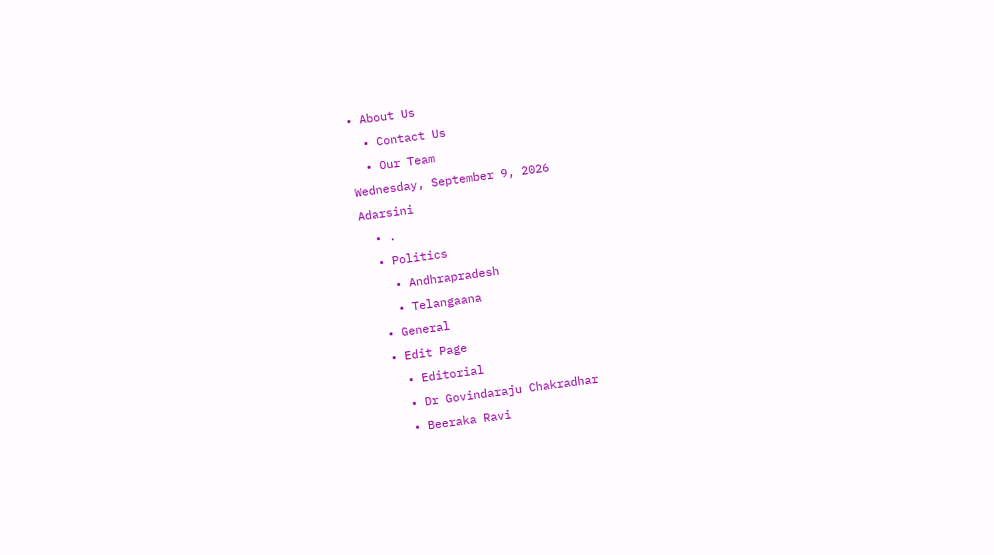• About Us
  • Contact Us
  • Our Team
Wednesday, September 9, 2026
Adarsini
  • .
  • Politics
    • Andhrapradesh
    • Telangaana
  • General
  • Edit Page
    • Editorial
    • Dr Govindaraju Chakradhar
    • Beeraka Ravi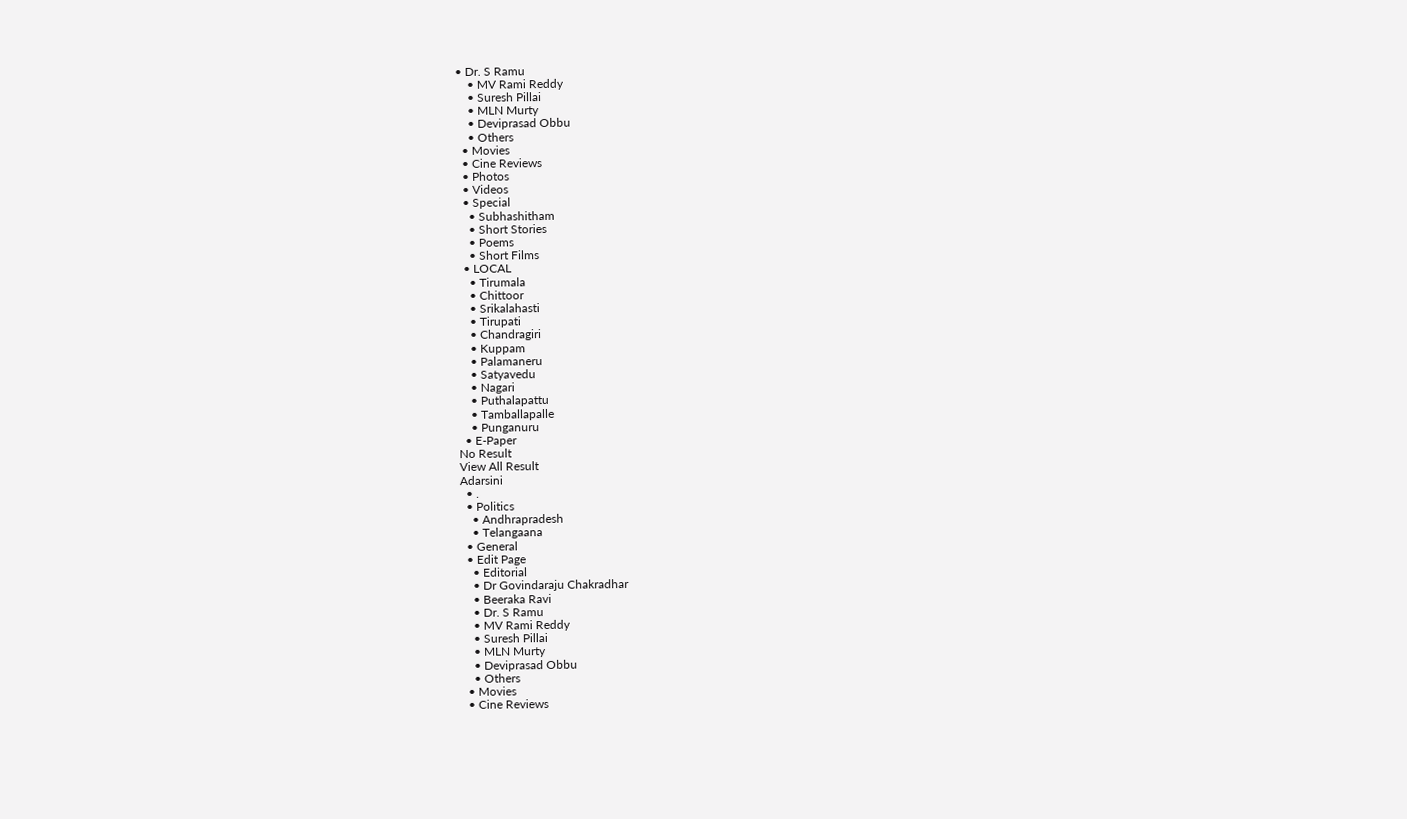• Dr. S Ramu
    • MV Rami Reddy
    • Suresh Pillai
    • MLN Murty
    • Deviprasad Obbu
    • Others
  • Movies
  • Cine Reviews
  • Photos
  • Videos
  • Special
    • Subhashitham
    • Short Stories
    • Poems
    • Short Films
  • LOCAL
    • Tirumala
    • Chittoor
    • Srikalahasti
    • Tirupati
    • Chandragiri
    • Kuppam
    • Palamaneru
    • Satyavedu
    • Nagari
    • Puthalapattu
    • Tamballapalle
    • Punganuru
  • E-Paper
No Result
View All Result
Adarsini
  • .
  • Politics
    • Andhrapradesh
    • Telangaana
  • General
  • Edit Page
    • Editorial
    • Dr Govindaraju Chakradhar
    • Beeraka Ravi
    • Dr. S Ramu
    • MV Rami Reddy
    • Suresh Pillai
    • MLN Murty
    • Deviprasad Obbu
    • Others
  • Movies
  • Cine Reviews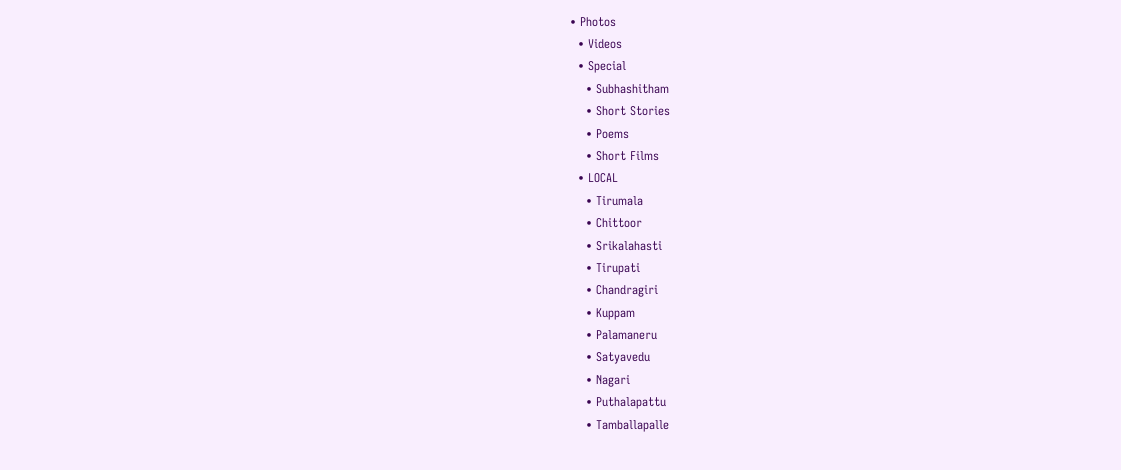• Photos
  • Videos
  • Special
    • Subhashitham
    • Short Stories
    • Poems
    • Short Films
  • LOCAL
    • Tirumala
    • Chittoor
    • Srikalahasti
    • Tirupati
    • Chandragiri
    • Kuppam
    • Palamaneru
    • Satyavedu
    • Nagari
    • Puthalapattu
    • Tamballapalle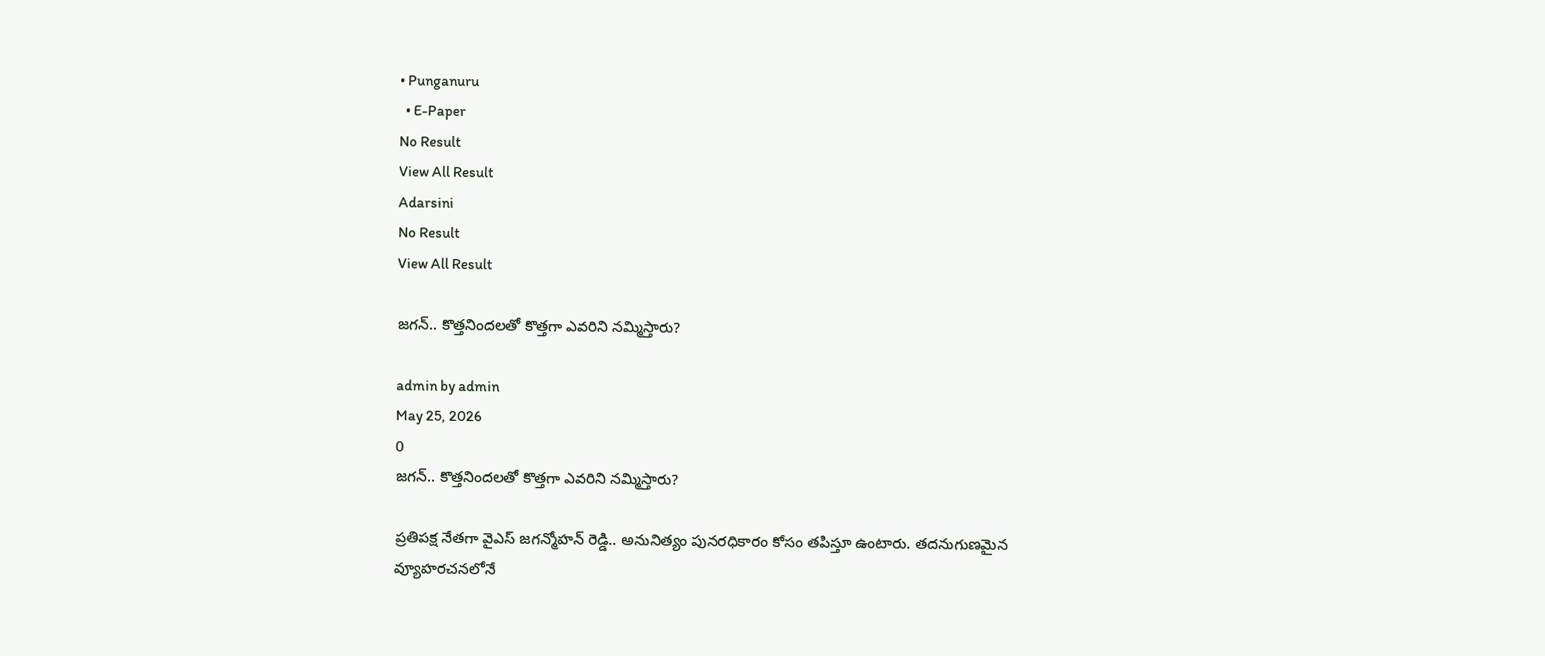• Punganuru
  • E-Paper
No Result
View All Result
Adarsini
No Result
View All Result

జగన్.. కొత్తనిందలతో కొత్తగా ఎవరిని నమ్మిస్తారు?

admin by admin
May 25, 2026
0
జగన్.. కొత్తనిందలతో కొత్తగా ఎవరిని నమ్మిస్తారు?

ప్రతిపక్ష నేతగా వైఎస్ జగన్మోహన్ రెడ్డి.. అనునిత్యం పునరధికారం కోసం తపిస్తూ ఉంటారు. తదనుగుణమైన వ్యూహరచనలోనే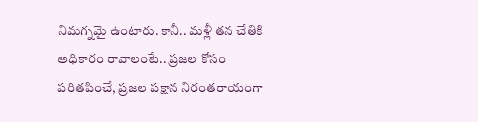నిమగ్నమై ఉంటారు. కానీ.. మళ్లీ తన చేతికి అధికారం రావాలంటే.. ప్రజల కోసం పరితపించే, ప్రజల పక్షాన నిరంతరాయంగా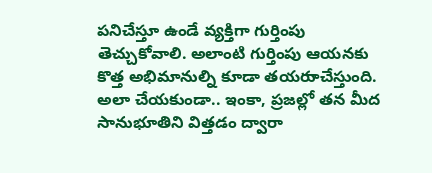పనిచేస్తూ ఉండే వ్యక్తిగా గుర్తింపు తెచ్చుకోవాలి. అలాంటి గుర్తింపు ఆయనకు కొత్త అభిమానుల్ని కూడా తయరుాచేస్తుంది. అలా చేయకుండా.. ఇంకా, ప్రజల్లో తన మీద సానుభూతిని విత్తడం ద్వారా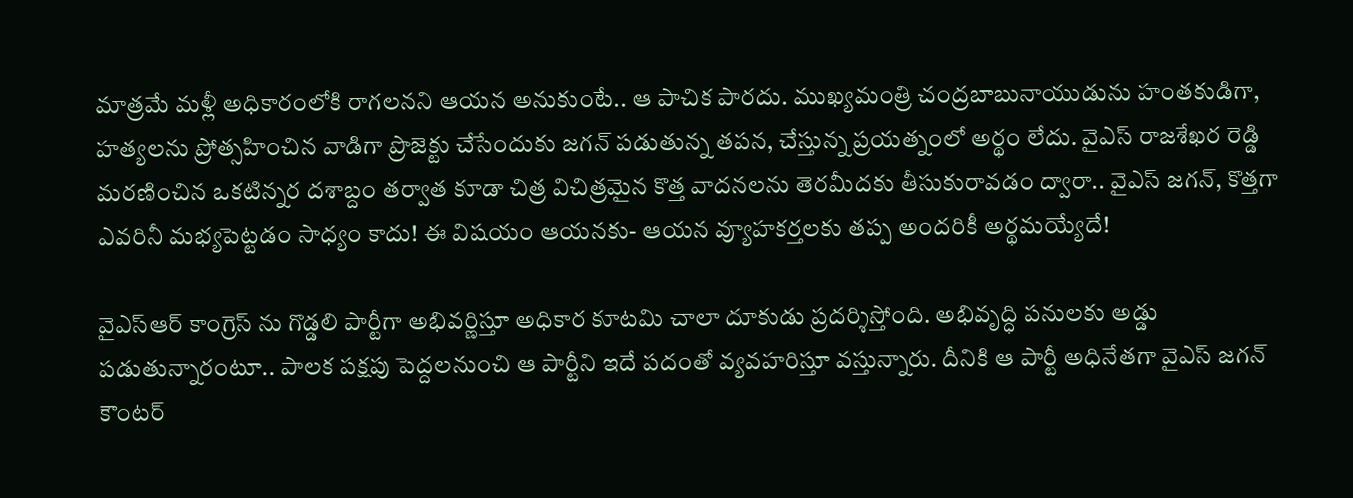మాత్రమే మళ్లీ అధికారంలోకి రాగలనని ఆయన అనుకుంటే.. ఆ పాచిక పారదు. ముఖ్యమంత్రి చంద్రబాబునాయుడును హంతకుడిగా, హత్యలను ప్రోత్సహించిన వాడిగా ప్రొజెక్టు చేసేందుకు జగన్ పడుతున్న తపన, చేస్తున్న ప్రయత్నంలో అర్థం లేదు. వైఎస్ రాజశేఖర రెడ్డి మరణించిన ఒకటిన్నర దశాబ్దం తర్వాత కూడా చిత్ర విచిత్రమైన కొత్త వాదనలను తెరమీదకు తీసుకురావడం ద్వారా.. వైఎస్ జగన్, కొత్తగా ఎవరినీ మభ్యపెట్టడం సాధ్యం కాదు! ఈ విషయం ఆయనకు- ఆయన వ్యూహకర్తలకు తప్ప అందరికీ అర్థమయ్యేదే!

వైఎస్ఆర్ కాంగ్రెస్ ను గొడ్డలి పార్టీగా అభివర్ణిస్తూ అధికార కూటమి చాలా దూకుడు ప్రదర్శిస్తోంది. అభివృద్ధి పనులకు అడ్డు పడుతున్నారంటూ.. పాలక పక్షపు పెద్దలనుంచి ఆ పార్టీని ఇదే పదంతో వ్యవహరిస్తూ వస్తున్నారు. దీనికి ఆ పార్టీ అధినేతగా వైఎస్ జగన్ కౌంటర్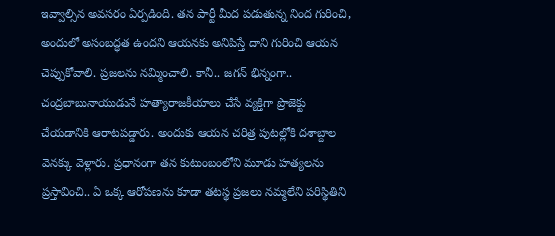ఇవ్వాల్సిన అవసరం ఏర్పడింది. తన పార్టీ మీద పడుతున్న నింద గురించి, అందులో అసంబద్ధత ఉందని ఆయనకు అనిపిస్తే దాని గురించి ఆయన చెప్పుకోవాలి. ప్రజలను నమ్మించాలి. కానీ.. జగన్ భిన్నంగా.. చంద్రబాబునాయుడునే హత్యారాజకీయాలు చేసే వ్యక్తిగా ప్రొజెక్టు చేయడానికి ఆరాటపడ్డారు. అందుకు ఆయన చరిత్ర పుటల్లోకి దశాబ్దాల వెనక్కు వెళ్లారు. ప్రధానంగా తన కుటుంబంలోని మూడు హత్యలను ప్రస్తావించి.. ఏ ఒక్క ఆరోపణను కూడా తటస్థ ప్రజలు నమ్మలేని పరిస్థితిని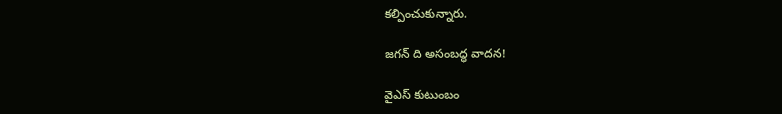కల్పించుకున్నారు.

జగన్ ది అసంబద్ధ వాదన!

వైఎస్ కుటుంబం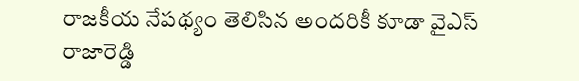రాజకీయ నేపథ్యం తెలిసిన అందరికీ కూడా వైఎస్ రాజారెడ్డి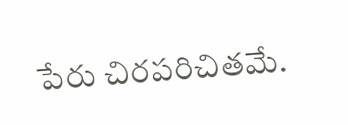పేరు చిరపరిచితమే.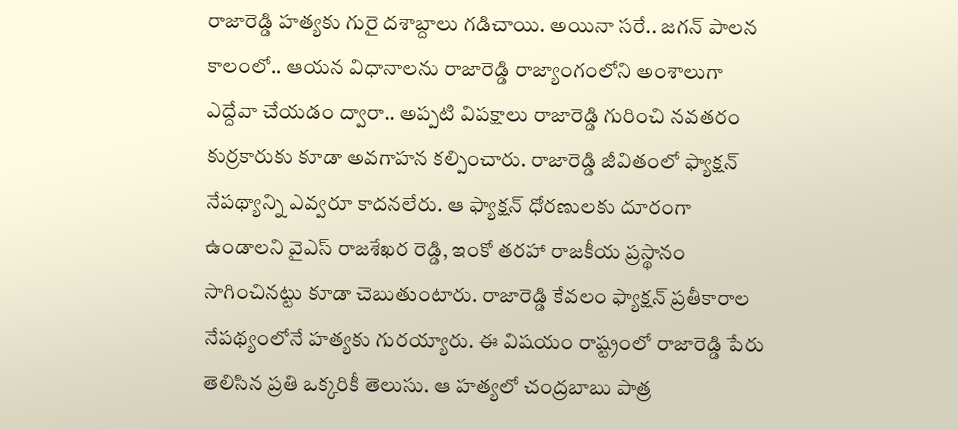రాజారెడ్డి హత్యకు గురై దశాబ్దాలు గడిచాయి. అయినా సరే.. జగన్ పాలన కాలంలో.. ఆయన విధానాలను రాజారెడ్డి రాజ్యాంగంలోని అంశాలుగా ఎద్దేవా చేయడం ద్వారా.. అప్పటి విపక్షాలు రాజారెడ్డి గురించి నవతరం కుర్రకారుకు కూడా అవగాహన కల్పించారు. రాజారెడ్డి జీవితంలో ఫ్యాక్షన్ నేపథ్యాన్ని ఎవ్వరూ కాదనలేరు. ఆ ఫ్యాక్షన్ ధోరణులకు దూరంగా ఉండాలని వైఎస్ రాజశేఖర రెడ్డి, ఇంకో తరహా రాజకీయ ప్రస్థానం సాగించినట్టు కూడా చెబుతుంటారు. రాజారెడ్డి కేవలం ఫ్యాక్షన్ ప్రతీకారాల నేపథ్యంలోనే హత్యకు గురయ్యారు. ఈ విషయం రాష్ట్రంలో రాజారెడ్డి పేరు తెలిసిన ప్రతి ఒక్కరికీ తెలుసు. ఆ హత్యలో చంద్రబాబు పాత్ర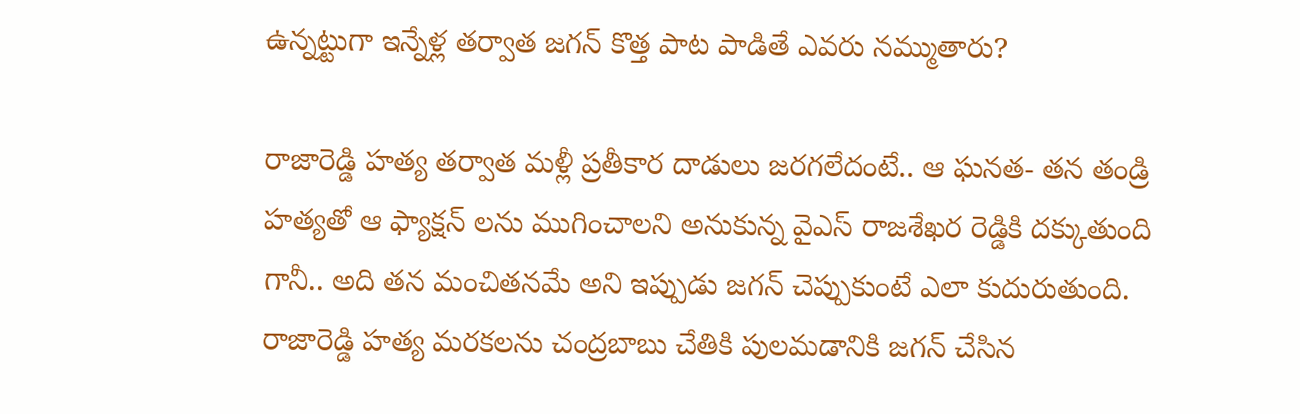ఉన్నట్టుగా ఇన్నేళ్ల తర్వాత జగన్ కొత్త పాట పాడితే ఎవరు నమ్ముతారు?

రాజారెడ్డి హత్య తర్వాత మళ్లీ ప్రతీకార దాడులు జరగలేదంటే.. ఆ ఘనత- తన తండ్రి హత్యతో ఆ ఫ్యాక్షన్ లను ముగించాలని అనుకున్న వైఎస్ రాజశేఖర రెడ్డికి దక్కుతుంది గానీ.. అది తన మంచితనమే అని ఇప్పుడు జగన్ చెప్పుకుంటే ఎలా కుదురుతుంది. రాజారెడ్డి హత్య మరకలను చంద్రబాబు చేతికి పులమడానికి జగన్ చేసిన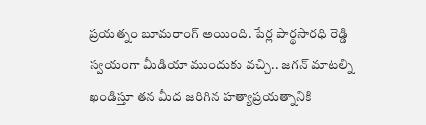ప్రయత్నం బూమరాంగ్ అయింది. పేర్ల పార్థసారధి రెడ్డి స్వయంగా మీడియా ముందుకు వచ్చి.. జగన్ మాటల్ని ఖండిస్తూ తన మీద జరిగిన హత్యాప్రయత్నానికి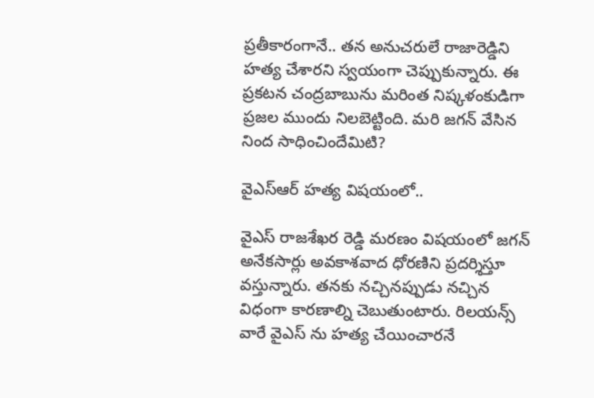ప్రతీకారంగానే.. తన అనుచరులే రాజారెడ్డిని హత్య చేశారని స్వయంగా చెప్పుకున్నారు. ఈ ప్రకటన చంద్రబాబును మరింత నిష్కళంకుడిగా ప్రజల ముందు నిలబెట్టింది. మరి జగన్ వేసిన నింద సాధించిందేమిటి?

వైఎస్ఆర్ హత్య విషయంలో..

వైఎస్ రాజశేఖర రెడ్డి మరణం విషయంలో జగన్ అనేకసార్లు అవకాశవాద ధోరణిని ప్రదర్శిస్తూ వస్తున్నారు. తనకు నచ్చినప్పుడు నచ్చిన విధంగా కారణాల్ని చెబుతుంటారు. రిలయన్స్ వారే వైఎస్ ను హత్య చేయించారనే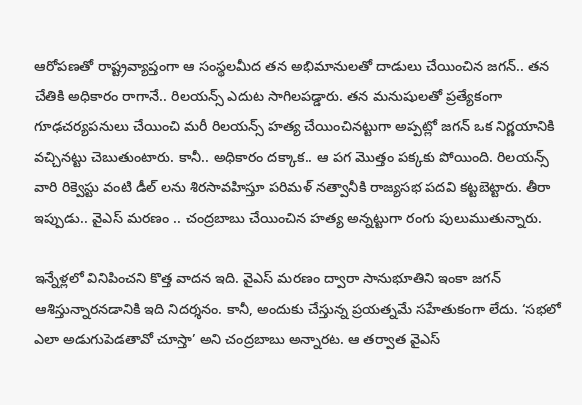ఆరోపణతో రాష్ట్రవ్యాప్తంగా ఆ సంస్థలమీద తన అభిమానులతో దాడులు చేయించిన జగన్.. తన చేతికి అధికారం రాగానే.. రిలయన్స్ ఎదుట సాగిలపడ్డారు. తన మనుషులతో ప్రత్యేకంగా గూఢచర్యపనులు చేయించి మరీ రిలయన్స్ హత్య చేయించినట్టుగా అప్పట్లో జగన్ ఒక నిర్ణయానికి వచ్చినట్టు చెబుతుంటారు. కానీ.. అధికారం దక్కాక.. ఆ పగ మొత్తం పక్కకు పోయింది. రిలయన్స్ వారి రిక్వెస్టు వంటి డీల్ లను శిరసావహిస్తూ పరిమళ్ నత్వానీకి రాజ్యసభ పదవి కట్టబెట్టారు. తీరా ఇప్పుడు.. వైఎస్ మరణం .. చంద్రబాబు చేయించిన హత్య అన్నట్టుగా రంగు పులుముతున్నారు.

ఇన్నేళ్లలో వినిపించని కొత్త వాదన ఇది. వైఎస్ మరణం ద్వారా సానుభూతిని ఇంకా జగన్ ఆశిస్తున్నారనడానికి ఇది నిదర్శనం. కానీ, అందుకు చేస్తున్న ప్రయత్నమే సహేతుకంగా లేదు. ‘సభలో ఎలా అడుగుపెడతావో చూస్తా’ అని చంద్రబాబు అన్నారట. ఆ తర్వాత వైఎస్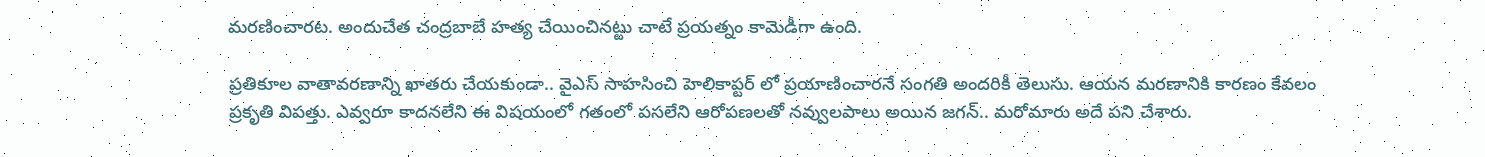మరణించారట. అందుచేత చంద్రబాబే హత్య చేయించినట్టు చాటే ప్రయత్నం కామెడీగా ఉంది.

ప్రతికూల వాతావరణాన్ని ఖాతరు చేయకుండా.. వైఎస్ సాహసించి హెలికాప్టర్ లో ప్రయాణించారనే సంగతి అందరికీ తెలుసు. ఆయన మరణానికి కారణం కేవలం ప్రకృతి విపత్తు. ఎవ్వరూ కాదనలేని ఈ విషయంలో గతంలో పసలేని ఆరోపణలతో నవ్వులపాలు అయిన జగన్.. మరోమారు అదే పని చేశారు.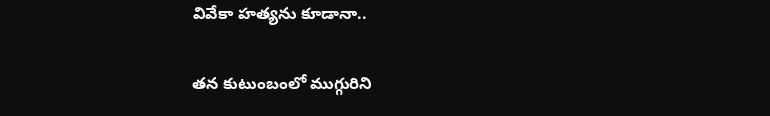వివేకా హత్యను కూడానా..

తన కుటుంబంలో ముగ్గురిని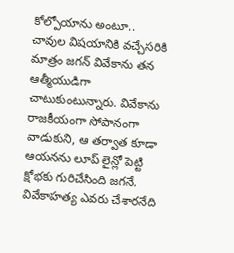కోల్పోయాను అంటూ.. చావుల విషయానికి వచ్చేసరికి మాత్రం జగన్ వివేకాను తన ఆత్మీయుడిగా చాటుకుంటున్నారు. వివేకాను రాజకీయంగా సోపానంగా వాడుకుని, ఆ తర్వాత కూడా ఆయనను లూప్ లైన్లో పెట్టి క్షోభకు గురిచేసింది జగనే. వివేకాహత్య ఎవరు చేశారనేది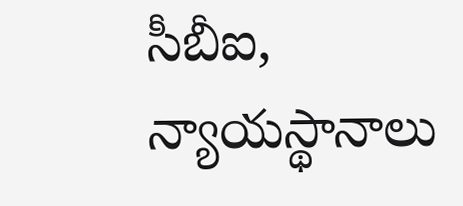సీబీఐ, న్యాయస్థానాలు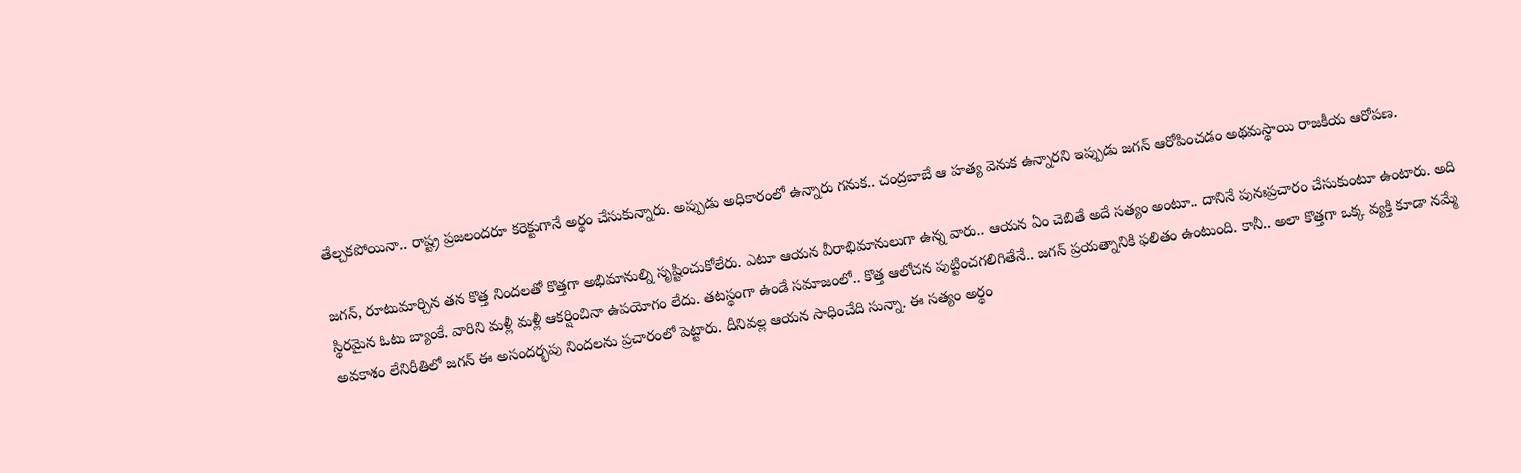తేల్చకపోయినా.. రాష్ట్ర ప్రజలందరూ కరెక్టుగానే అర్థం చేసుకున్నారు. అప్పుడు అధికారంలో ఉన్నారు గనుక.. చంద్రబాబే ఆ హత్య వెనుక ఉన్నారని ఇప్పుడు జగన్ ఆరోపించడం అథమస్థాయి రాజకీయ ఆరోపణ.

జగన్, రూటుమార్చిన తన కొత్త నిందలతో కొత్తగా అభిమానుల్ని సృష్టించుకోలేరు. ఎటూ ఆయన వీరాభిమానులుగా ఉన్న వారు.. ఆయన ఏం చెబితే అదే సత్యం అంటూ.. దానినే పునఃప్రచారం చేసుకుంటూ ఉంటారు. అది స్థిరమైన ఓటు బ్యాంకే. వారిని మళ్లీ మళ్లీ ఆకర్షించినా ఉపయోగం లేదు. తటస్థంగా ఉండే సమాజంలో.. కొత్త ఆలోచన పుట్టించగలిగితేనే.. జగన్ ప్రయత్నానికి ఫలితం ఉంటుంది. కానీ.. అలా కొత్తగా ఒక్క వ్యక్తి కూడా నమ్మే అవకాశం లేనిరీతిలో జగన్ ఈ అసందర్భపు నిందలను ప్రచారంలో పెట్టారు. దీనివల్ల ఆయన సాధించేది సున్నా. ఈ సత్యం అర్థం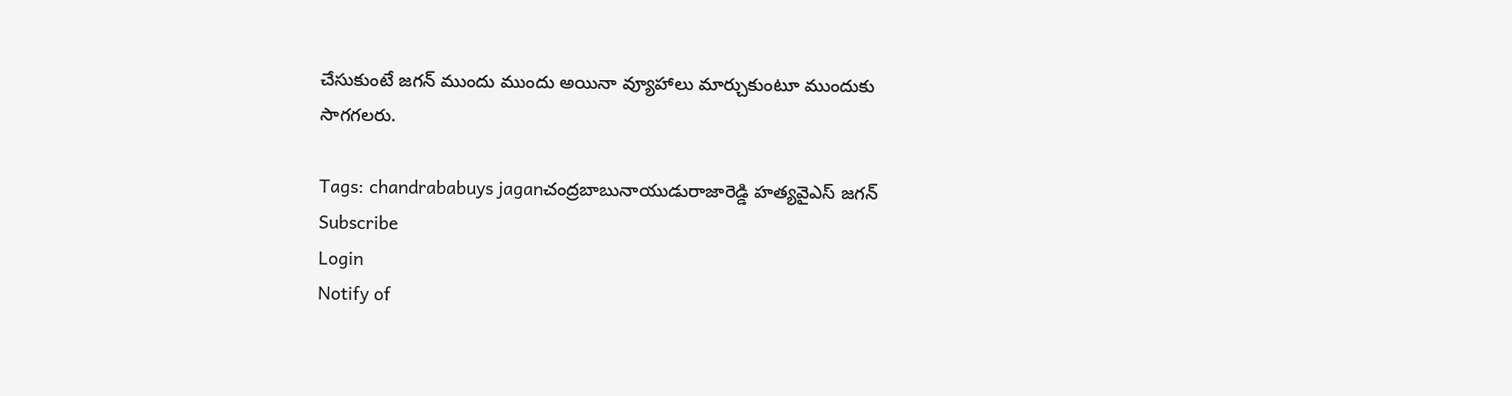చేసుకుంటే జగన్ ముందు ముందు అయినా వ్యూహాలు మార్చుకుంటూ ముందుకు సాగగలరు.

Tags: chandrababuys jaganచంద్రబాబునాయుడురాజారెడ్డి హత్యవైఎస్ జగన్
Subscribe
Login
Notify of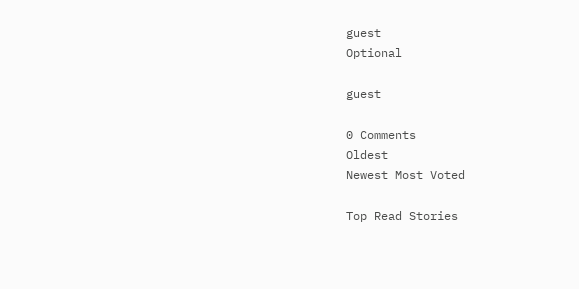guest
Optional

guest

0 Comments
Oldest
Newest Most Voted

Top Read Stories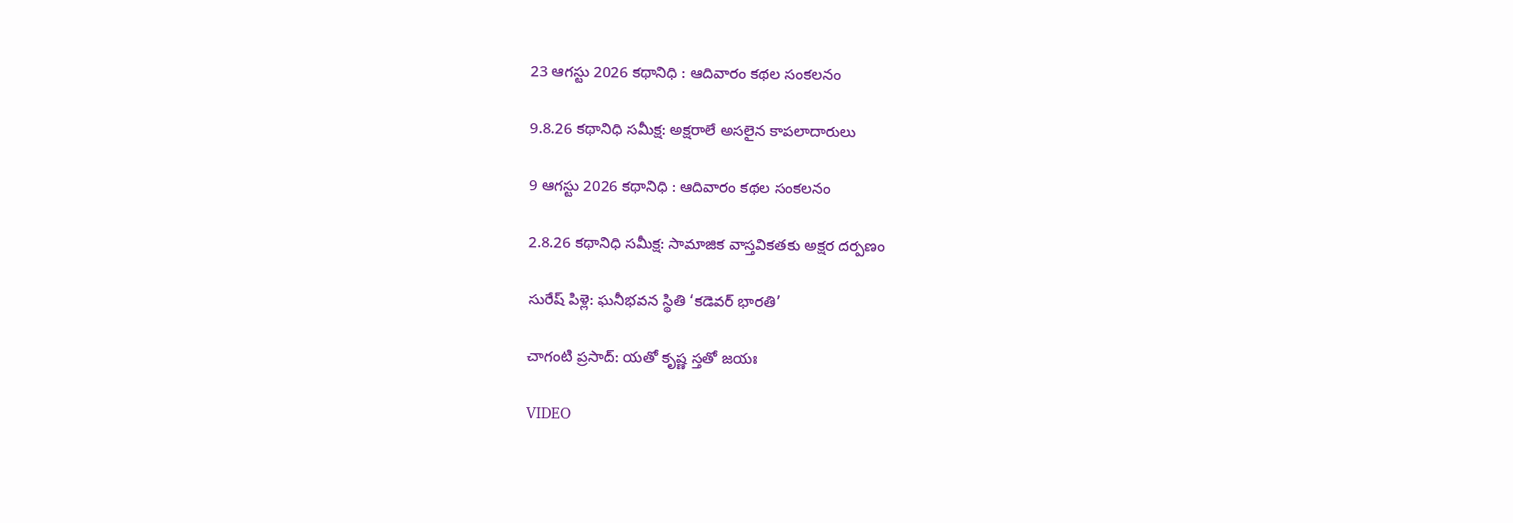23 ఆగస్టు 2026 కథానిధి : ఆదివారం కథల సంకలనం

9.8.26 కథానిధి సమీక్ష: అక్షరాలే అసలైన కాపలాదారులు

9 ఆగస్టు 2026 కథానిధి : ఆదివారం కథల సంకలనం

2.8.26 కథానిధి సమీక్ష: సామాజిక వాస్తవికతకు అక్షర దర్పణం

సురేష్ పిళ్లె: ఘనీభవన స్థితి ‘కడెవర్ భారతి’

చాగంటి ప్రసాద్: యతో కృష్ణ స్తతో జయః

VIDEO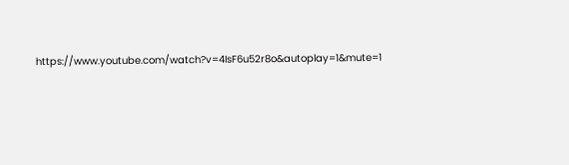https://www.youtube.com/watch?v=4IsF6u52r8o&autoplay=1&mute=1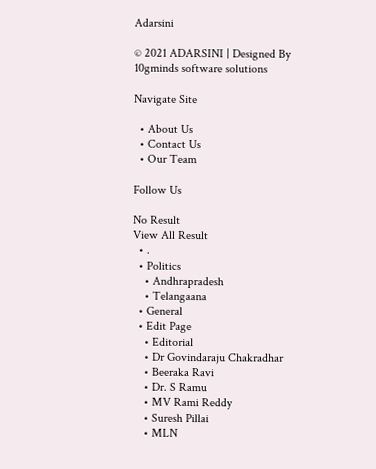Adarsini

© 2021 ADARSINI | Designed By 10gminds software solutions

Navigate Site

  • About Us
  • Contact Us
  • Our Team

Follow Us

No Result
View All Result
  • .
  • Politics
    • Andhrapradesh
    • Telangaana
  • General
  • Edit Page
    • Editorial
    • Dr Govindaraju Chakradhar
    • Beeraka Ravi
    • Dr. S Ramu
    • MV Rami Reddy
    • Suresh Pillai
    • MLN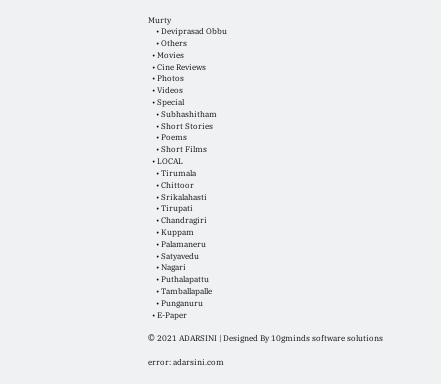Murty
    • Deviprasad Obbu
    • Others
  • Movies
  • Cine Reviews
  • Photos
  • Videos
  • Special
    • Subhashitham
    • Short Stories
    • Poems
    • Short Films
  • LOCAL
    • Tirumala
    • Chittoor
    • Srikalahasti
    • Tirupati
    • Chandragiri
    • Kuppam
    • Palamaneru
    • Satyavedu
    • Nagari
    • Puthalapattu
    • Tamballapalle
    • Punganuru
  • E-Paper

© 2021 ADARSINI | Designed By 10gminds software solutions

error: adarsini.com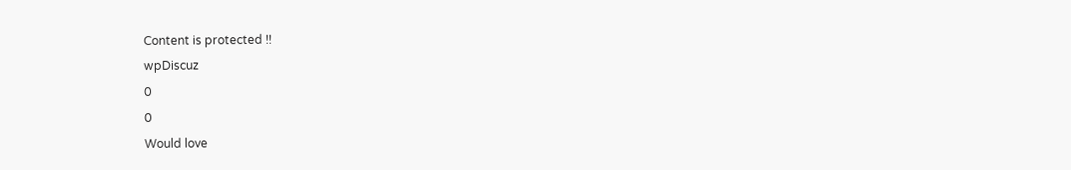Content is protected !!
wpDiscuz
0
0
Would love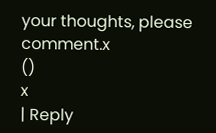your thoughts, please comment.x
()
x
| Reply